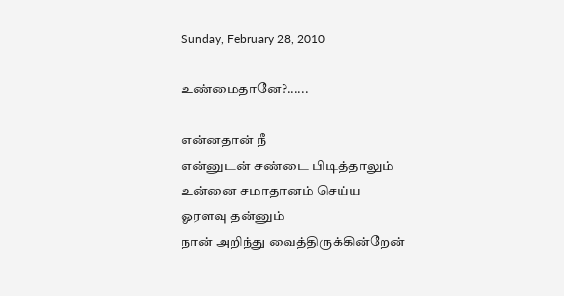Sunday, February 28, 2010

உண்மைதானே?......

என்னதான் நீ
என்னுடன் சண்டை பிடித்தாலும்
உன்னை சமாதானம் செய்ய
ஓரளவு தன்னும்
நான் அறிந்து வைத்திருக்கின்றேன்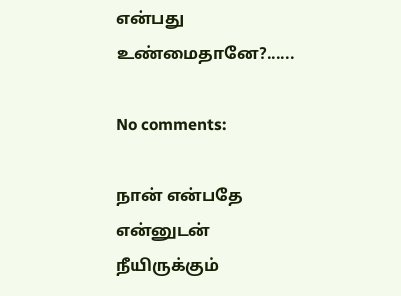என்பது உண்மைதானே?......

No comments:

நான் என்பதே என்னுடன் நீயிருக்கும்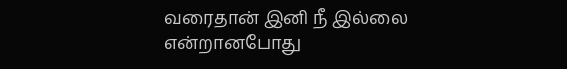வரைதான் இனி நீ இல்லை என்றானபோது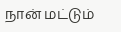நான் மட்டும்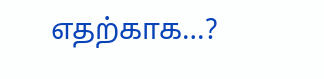எதற்காக…?